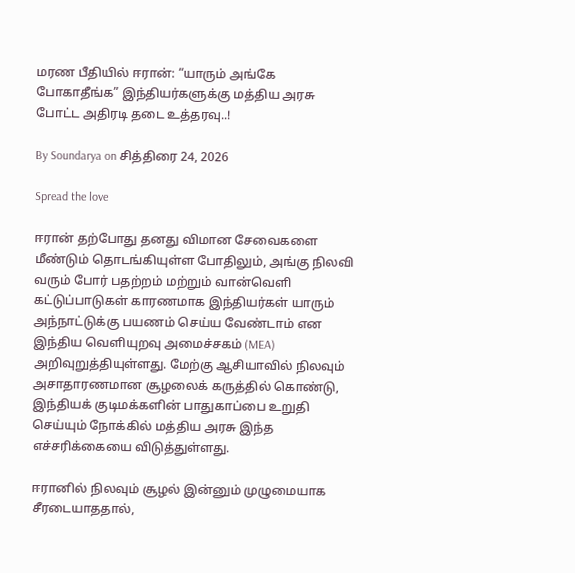மரண பீதியில் ஈரான்: “யாரும் அங்கே போகாதீங்க” இந்தியர்களுக்கு மத்திய அரசு போட்ட அதிரடி தடை உத்தரவு..!

By Soundarya on சித்திரை 24, 2026

Spread the love

ஈரான் தற்போது தனது விமான சேவைகளை மீண்டும் தொடங்கியுள்ள போதிலும், அங்கு நிலவி வரும் போர் பதற்றம் மற்றும் வான்வெளி கட்டுப்பாடுகள் காரணமாக இந்தியர்கள் யாரும் அந்நாட்டுக்கு பயணம் செய்ய வேண்டாம் என இந்திய வெளியுறவு அமைச்சகம் (MEA) அறிவுறுத்தியுள்ளது. மேற்கு ஆசியாவில் நிலவும் அசாதாரணமான சூழலைக் கருத்தில் கொண்டு, இந்தியக் குடிமக்களின் பாதுகாப்பை உறுதி செய்யும் நோக்கில் மத்திய அரசு இந்த எச்சரிக்கையை விடுத்துள்ளது.

ஈரானில் நிலவும் சூழல் இன்னும் முழுமையாக சீரடையாததால்,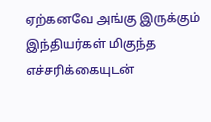ஏற்கனவே அங்கு இருக்கும் இந்தியர்கள் மிகுந்த எச்சரிக்கையுடன்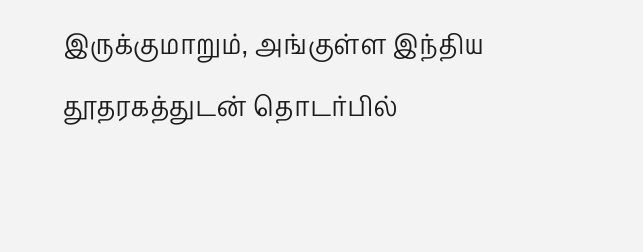இருக்குமாறும், அங்குள்ள இந்திய தூதரகத்துடன் தொடர்பில்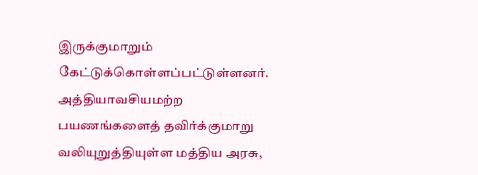இருக்குமாறும் கேட்டுக்கொள்ளப்பட்டுள்ளனர். அத்தியாவசியமற்ற பயணங்களைத் தவிர்க்குமாறு வலியுறுத்தியுள்ள மத்திய அரசு,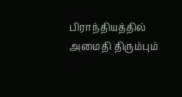பிராந்தியத்தில் அமைதி திரும்பும்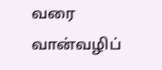வரை வான்வழிப்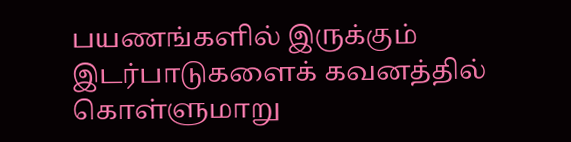பயணங்களில் இருக்கும் இடர்பாடுகளைக் கவனத்தில் கொள்ளுமாறு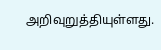அறிவுறுத்தியுள்ளது.